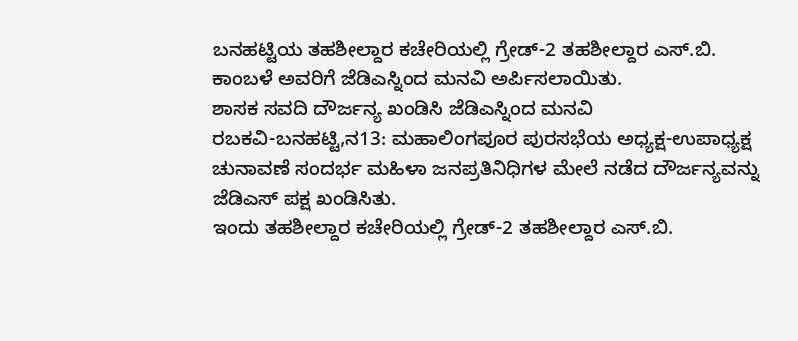ಬನಹಟ್ಟಿಯ ತಹಶೀಲ್ದಾರ ಕಚೇರಿಯಲ್ಲಿ ಗ್ರೇಡ್-2 ತಹಶೀಲ್ದಾರ ಎಸ್.ಬಿ. ಕಾಂಬಳೆ ಅವರಿಗೆ ಜೆಡಿಎಸ್ನಿಂದ ಮನವಿ ಅರ್ಪಿಸಲಾಯಿತು.
ಶಾಸಕ ಸವದಿ ದೌರ್ಜನ್ಯ ಖಂಡಿಸಿ ಜೆಡಿಎಸ್ನಿಂದ ಮನವಿ
ರಬಕವಿ-ಬನಹಟ್ಟಿ,ನ13: ಮಹಾಲಿಂಗಪೂರ ಪುರಸಭೆಯ ಅಧ್ಯಕ್ಷ-ಉಪಾಧ್ಯಕ್ಷ ಚುನಾವಣೆ ಸಂದರ್ಭ ಮಹಿಳಾ ಜನಪ್ರತಿನಿಧಿಗಳ ಮೇಲೆ ನಡೆದ ದೌರ್ಜನ್ಯವನ್ನು ಜೆಡಿಎಸ್ ಪಕ್ಷ ಖಂಡಿಸಿತು.
ಇಂದು ತಹಶೀಲ್ದಾರ ಕಚೇರಿಯಲ್ಲಿ ಗ್ರೇಡ್-2 ತಹಶೀಲ್ದಾರ ಎಸ್.ಬಿ.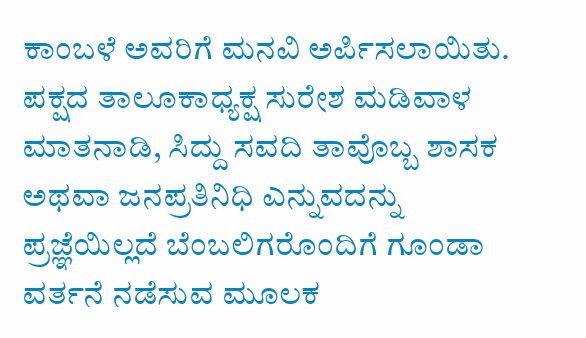ಕಾಂಬಳೆ ಅವರಿಗೆ ಮನವಿ ಅರ್ಪಿಸಲಾಯಿತು. ಪಕ್ಷದ ತಾಲೂಕಾಧ್ಯಕ್ಷ ಸುರೇಶ ಮಡಿವಾಳ ಮಾತನಾಡಿ, ಸಿದ್ದು ಸವದಿ ತಾವೊಬ್ಬ ಶಾಸಕ ಅಥವಾ ಜನಪ್ರತಿನಿಧಿ ಎನ್ನುವದನ್ನು ಪ್ರಜ್ಞೆಯಿಲ್ಲದೆ ಬೆಂಬಲಿಗರೊಂದಿಗೆ ಗೂಂಡಾ ವರ್ತನೆ ನಡೆಸುವ ಮೂಲಕ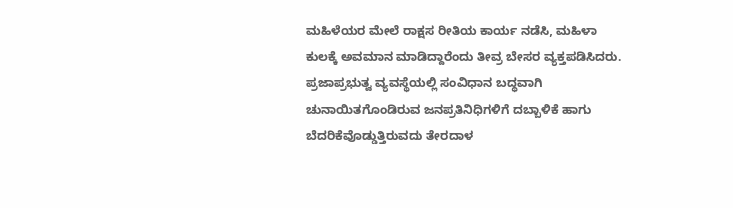ಮಹಿಳೆಯರ ಮೇಲೆ ರಾಕ್ಷಸ ರೀತಿಯ ಕಾರ್ಯ ನಡೆಸಿ, ಮಹಿಳಾ ಕುಲಕ್ಕೆ ಅವಮಾನ ಮಾಡಿದ್ದಾರೆಂದು ತೀವ್ರ ಬೇಸರ ವ್ಯಕ್ತಪಡಿಸಿದರು.
ಪ್ರಜಾಪ್ರಭುತ್ವ ವ್ಯವಸ್ಥೆಯಲ್ಲಿ ಸಂವಿಧಾನ ಬದ್ಧವಾಗಿ ಚುನಾಯಿತಗೊಂಡಿರುವ ಜನಪ್ರತಿನಿಧಿಗಳಿಗೆ ದಬ್ಬಾಳಿಕೆ ಹಾಗು ಬೆದರಿಕೆವೊಡ್ಡುತ್ತಿರುವದು ತೇರದಾಳ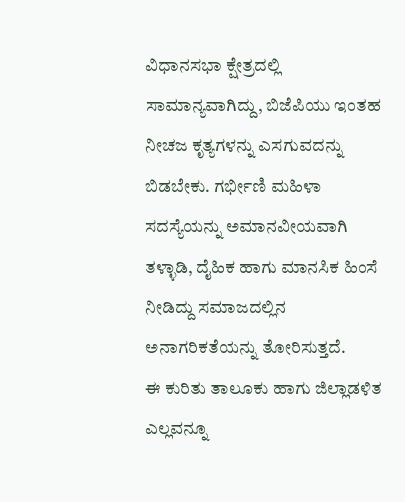ವಿಧಾನಸಭಾ ಕ್ಷೇತ್ರದಲ್ಲಿ ಸಾಮಾನ್ಯವಾಗಿದ್ದು, ಬಿಜೆಪಿಯು ಇಂತಹ ನೀಚಜ ಕೃತ್ಯಗಳನ್ನು ಎಸಗುವದನ್ನು ಬಿಡಬೇಕು. ಗರ್ಭೀಣಿ ಮಹಿಳಾ ಸದಸ್ಯೆಯನ್ನು ಅಮಾನವೀಯವಾಗಿ ತಳ್ಳಾಡಿ, ದೈಹಿಕ ಹಾಗು ಮಾನಸಿಕ ಹಿಂಸೆ ನೀಡಿದ್ದು ಸಮಾಜದಲ್ಲಿನ ಅನಾಗರಿಕತೆಯನ್ನು ತೋರಿಸುತ್ತದೆ.
ಈ ಕುರಿತು ತಾಲೂಕು ಹಾಗು ಜಿಲ್ಲಾಡಳಿತ ಎಲ್ಲವನ್ನೂ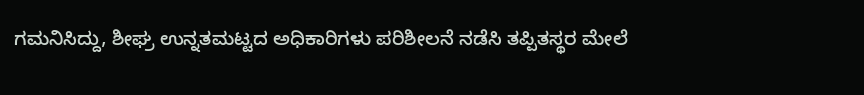ಗಮನಿಸಿದ್ದು, ಶೀಘ್ರ ಉನ್ನತಮಟ್ಟದ ಅಧಿಕಾರಿಗಳು ಪರಿಶೀಲನೆ ನಡೆಸಿ ತಪ್ಪಿತಸ್ಥರ ಮೇಲೆ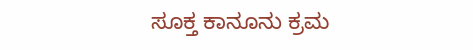ಸೂಕ್ತ ಕಾನೂನು ಕ್ರಮ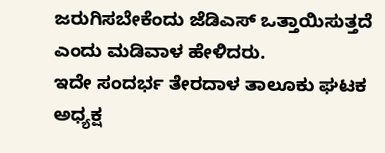ಜರುಗಿಸಬೇಕೆಂದು ಜೆಡಿಎಸ್ ಒತ್ತಾಯಿಸುತ್ತದೆ ಎಂದು ಮಡಿವಾಳ ಹೇಳಿದರು.
ಇದೇ ಸಂದರ್ಭ ತೇರದಾಳ ತಾಲೂಕು ಘಟಕ ಅಧ್ಯಕ್ಷ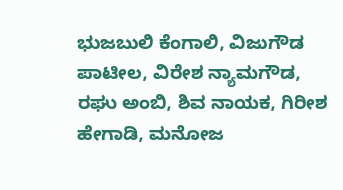ಭುಜಬುಲಿ ಕೆಂಗಾಲಿ, ವಿಜುಗೌಡ ಪಾಟೀಲ, ವಿರೇಶ ನ್ಯಾಮಗೌಡ, ರಘು ಅಂಬಿ, ಶಿವ ನಾಯಕ, ಗಿರೀಶ ಹೇಗಾಡಿ, ಮನೋಜ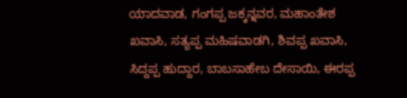ಯಾದವಾಡ, ಗಂಗಪ್ಪ ಜಕ್ಕನ್ನವರ, ಮಹಾಂತೇಶ ಖವಾಸಿ, ಸತ್ಯಪ್ಪ ಮಹಿಷವಾಡಗಿ, ಶಿವಪ್ಪ ಖವಾಸಿ, ಸಿದ್ದಪ್ಪ ಹುದ್ದಾರ, ಬಾಬಸಾಹೇಬ ದೇಸಾಯಿ, ಈರಪ್ಪ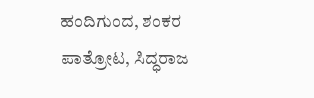ಹಂದಿಗುಂದ, ಶಂಕರ ಪಾತ್ರೋಟ, ಸಿದ್ಧರಾಜ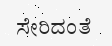ಸೇರಿದಂತೆ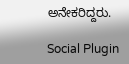ಅನೇಕರಿದ್ದರು.

Social Plugin